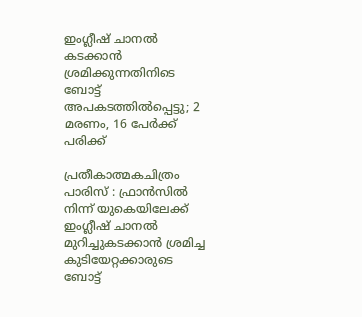ഇംഗ്ലീഷ് ചാനൽ കടക്കാൻ ശ്രമിക്കുന്നതിനിടെ ബോട്ട് അപകടത്തിൽപ്പെട്ടു; 2 മരണം, 16 പേർക്ക് പരിക്ക്

പ്രതീകാത്മകചിത്രം
പാരിസ് : ഫ്രാൻസിൽ നിന്ന് യുകെയിലേക്ക് ഇംഗ്ലീഷ് ചാനൽ മുറിച്ചുകടക്കാൻ ശ്രമിച്ച കുടിയേറ്റക്കാരുടെ ബോട്ട്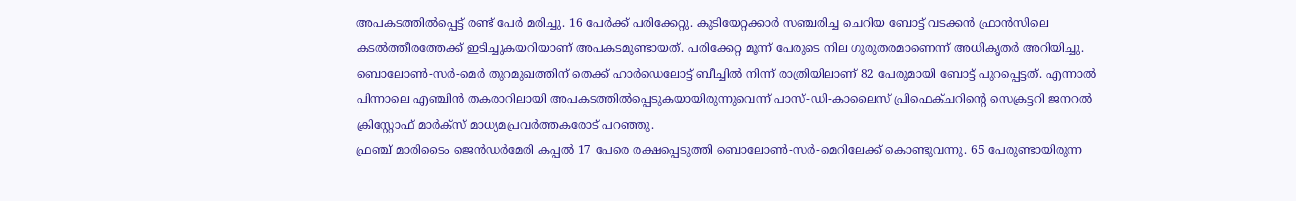അപകടത്തിൽപ്പെട്ട് രണ്ട് പേർ മരിച്ചു. 16 പേർക്ക് പരിക്കേറ്റു. കുടിയേറ്റക്കാർ സഞ്ചരിച്ച ചെറിയ ബോട്ട് വടക്കൻ ഫ്രാൻസിലെ കടൽത്തീരത്തേക്ക് ഇടിച്ചുകയറിയാണ് അപകടമുണ്ടായത്. പരിക്കേറ്റ മൂന്ന് പേരുടെ നില ഗുരുതരമാണെന്ന് അധികൃതർ അറിയിച്ചു.
ബൊലോൺ-സർ-മെർ തുറമുഖത്തിന് തെക്ക് ഹാർഡെലോട്ട് ബീച്ചിൽ നിന്ന് രാത്രിയിലാണ് 82 പേരുമായി ബോട്ട് പുറപ്പെട്ടത്. എന്നാൽ പിന്നാലെ എഞ്ചിൻ തകരാറിലായി അപകടത്തിൽപ്പെടുകയായിരുന്നുവെന്ന് പാസ്-ഡി-കാലൈസ് പ്രിഫെക്ചറിന്റെ സെക്രട്ടറി ജനറൽ ക്രിസ്റ്റോഫ് മാർക്സ് മാധ്യമപ്രവർത്തകരോട് പറഞ്ഞു.
ഫ്രഞ്ച് മാരിടൈം ജെൻഡർമേരി കപ്പൽ 17 പേരെ രക്ഷപ്പെടുത്തി ബൊലോൺ-സർ-മെറിലേക്ക് കൊണ്ടുവന്നു. 65 പേരുണ്ടായിരുന്ന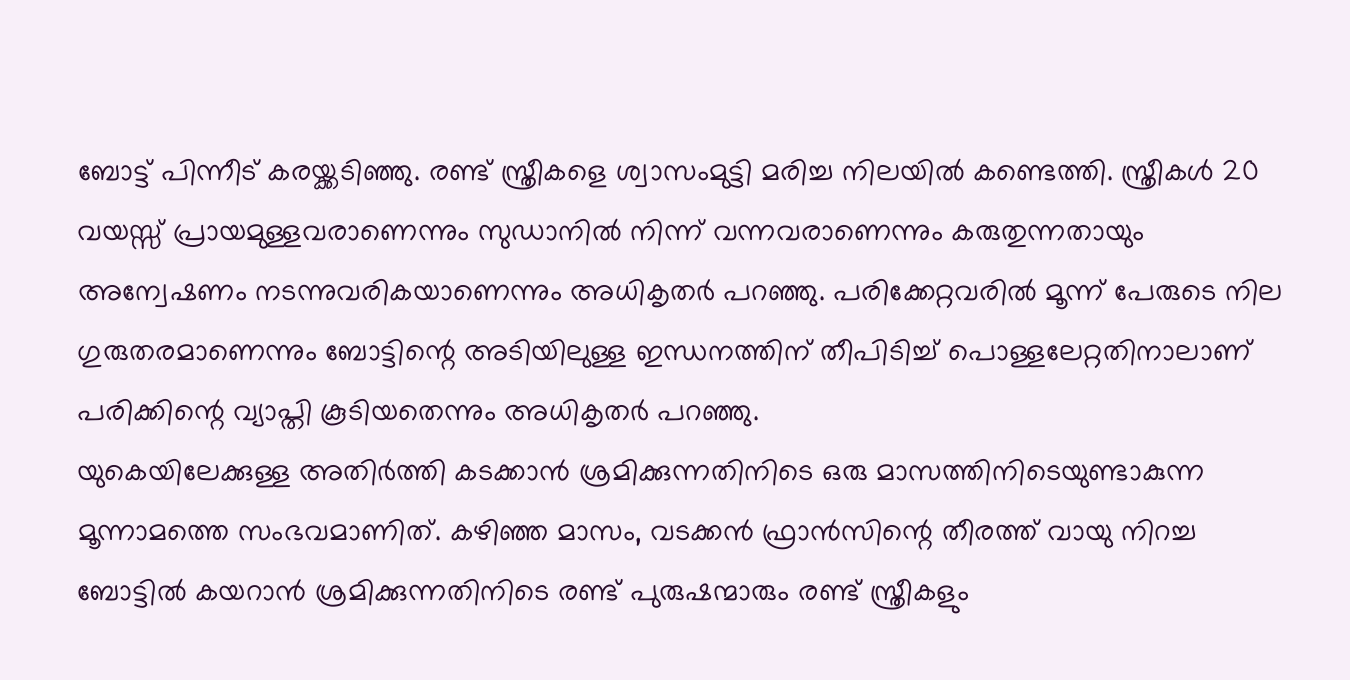ബോട്ട് പിന്നീട് കരയ്ക്കടിഞ്ഞു. രണ്ട് സ്ത്രീകളെ ശ്വാസംമുട്ടി മരിച്ച നിലയിൽ കണ്ടെത്തി. സ്ത്രീകൾ 20 വയസ്സ് പ്രായമുള്ളവരാണെന്നും സുഡാനിൽ നിന്ന് വന്നവരാണെന്നും കരുതുന്നതായും അന്വേഷണം നടന്നുവരികയാണെന്നും അധികൃതർ പറഞ്ഞു. പരിക്കേറ്റവരിൽ മൂന്ന് പേരുടെ നില ഗുരുതരമാണെന്നും ബോട്ടിന്റെ അടിയിലുള്ള ഇന്ധനത്തിന് തീപിടിച്ച് പൊള്ളലേറ്റതിനാലാണ് പരിക്കിന്റെ വ്യാപ്തി കൂടിയതെന്നും അധികൃതർ പറഞ്ഞു.
യുകെയിലേക്കുള്ള അതിർത്തി കടക്കാൻ ശ്രമിക്കുന്നതിനിടെ ഒരു മാസത്തിനിടെയുണ്ടാകുന്ന മൂന്നാമത്തെ സംഭവമാണിത്. കഴിഞ്ഞ മാസം, വടക്കൻ ഫ്രാൻസിന്റെ തീരത്ത് വായു നിറച്ച ബോട്ടിൽ കയറാൻ ശ്രമിക്കുന്നതിനിടെ രണ്ട് പുരുഷന്മാരും രണ്ട് സ്ത്രീകളും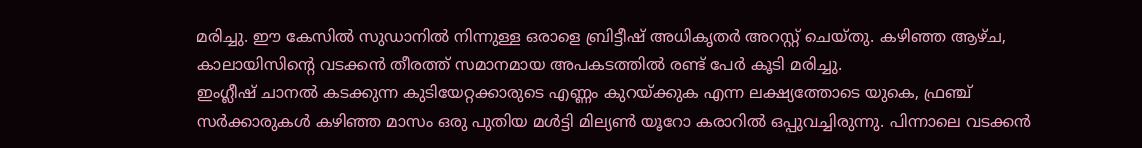മരിച്ചു. ഈ കേസിൽ സുഡാനിൽ നിന്നുള്ള ഒരാളെ ബ്രിട്ടീഷ് അധികൃതർ അറസ്റ്റ് ചെയ്തു. കഴിഞ്ഞ ആഴ്ച, കാലായിസിന്റെ വടക്കൻ തീരത്ത് സമാനമായ അപകടത്തിൽ രണ്ട് പേർ കൂടി മരിച്ചു.
ഇംഗ്ലീഷ് ചാനൽ കടക്കുന്ന കുടിയേറ്റക്കാരുടെ എണ്ണം കുറയ്ക്കുക എന്ന ലക്ഷ്യത്തോടെ യുകെ, ഫ്രഞ്ച് സർക്കാരുകൾ കഴിഞ്ഞ മാസം ഒരു പുതിയ മൾട്ടി മില്യൺ യൂറോ കരാറിൽ ഒപ്പുവച്ചിരുന്നു. പിന്നാലെ വടക്കൻ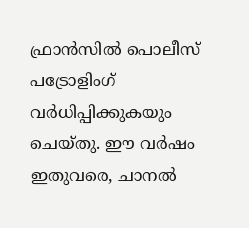ഫ്രാൻസിൽ പൊലീസ് പട്രോളിംഗ് വർധിപ്പിക്കുകയും ചെയ്തു. ഈ വർഷം ഇതുവരെ, ചാനൽ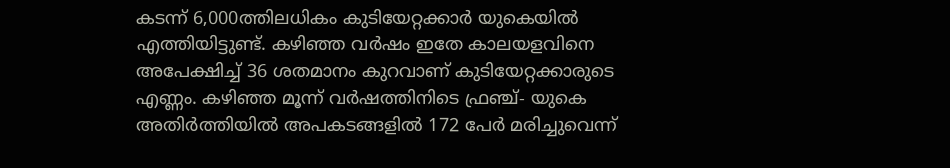കടന്ന് 6,000ത്തിലധികം കുടിയേറ്റക്കാർ യുകെയിൽ എത്തിയിട്ടുണ്ട്. കഴിഞ്ഞ വർഷം ഇതേ കാലയളവിനെ അപേക്ഷിച്ച് 36 ശതമാനം കുറവാണ് കുടിയേറ്റക്കാരുടെ എണ്ണം. കഴിഞ്ഞ മൂന്ന് വർഷത്തിനിടെ ഫ്രഞ്ച്- യുകെ അതിർത്തിയിൽ അപകടങ്ങളിൽ 172 പേർ മരിച്ചുവെന്ന്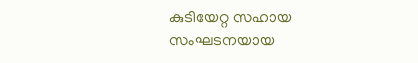കുടിയേറ്റ സഹായ സംഘടനയായ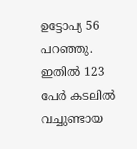ഉട്ടോപ്യ 56 പറഞ്ഞു. ഇതിൽ 123 പേർ കടലിൽ വച്ചുണ്ടായ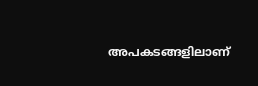അപകടങ്ങളിലാണ്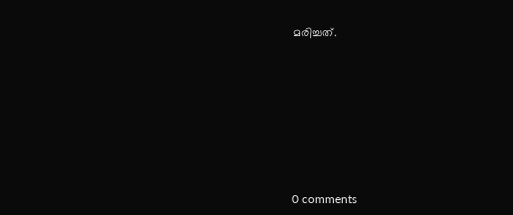മരിച്ചത്.










0 comments